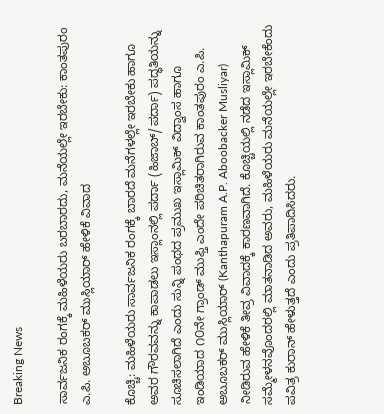Breaking News

ಸಾರ್ವಜನಿಕ ರಂಗಕ್ಕೆ ಮಹಿಳೆಯರು ಬರಬಾರದು, ಮನೆಯಲ್ಲೇ ಇರಬೇಕು: ಕಾಂತಪುರಂ ಎ.ಪಿ. ಅಬೂಬಕರ್ ಮುಸ್ಲಿಯಾರ್ ಹೇಳಿಕೆ ವಿವಾದ

ಕೊಚ್ಚಿ: ಮಹಿಳೆಯರು ಸಾರ್ವಜನಿಕ ರಂಗಕ್ಕೆ ಬಾರದೆ ಮನೆಗಳಲ್ಲೇ ಇರಬೇಕು ಹಾಗೂ ಅವರ ಗೌರವವನ್ನು ಕಾಪಾಡಲು ಇಸ್ಲಾಂನಲ್ಲಿ ಪರ್ದಾ (ಹಿಜಾಬ್/ಪರ್ದಾ) ಪದ್ಧತಿಯನ್ನು ಸೂಚಿಸಲಾಗಿದೆ ಎಂದು ಸುನ್ನಿ ಪಂಥದ ಪ್ರಮುಖ ಇಸ್ಲಾಮಿಕ್ ವಿದ್ವಾಂಸ ಹಾಗೂ ಇಂಡಿಯಾದ ೧೦ನೇ ಗ್ರಾಂಡ್ ಮುಫ್ತಿ ಎಂದೇ ಪರಿಚಿತರಾಗಿರುವ ಕಾಂತಪುರಂ ಎ.ಪಿ. ಅಬೂಬಕರ್ ಮುಸ್ಲಿಯಾರ್ (Kanthapuram A.P. Aboobacker Musliyar) ನೀಡಿರುವ ಹೇಳಿಕೆ ತೀವ್ರ ವಿವಾದಕ್ಕೆ ಕಾರಣವಾಗಿದೆ. ಕೊಚ್ಚಿಯಲ್ಲಿ ನಡೆದ ಇಸ್ಲಾಮಿಕ್ ಸಮ್ಮೇಳನವೊಂದರಲ್ಲಿ ಮಾತನಾಡಿದ ಅವರು, ಮಹಿಳೆಯರು ಮನೆಯಲ್ಲೇ ಇರಬೇಕೆಂದು ಪವಿತ್ರ ಕುರಾನ್ ಹೇಳುತ್ತದೆ ಎಂದು ಪ್ರತಿಪಾದಿಸಿದರು.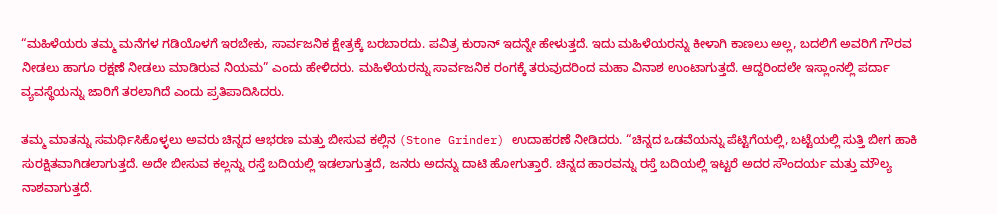“ಮಹಿಳೆಯರು ತಮ್ಮ ಮನೆಗಳ ಗಡಿಯೊಳಗೆ ಇರಬೇಕು, ಸಾರ್ವಜನಿಕ ಕ್ಷೇತ್ರಕ್ಕೆ ಬರಬಾರದು. ಪವಿತ್ರ ಕುರಾನ್ ಇದನ್ನೇ ಹೇಳುತ್ತದೆ. ಇದು ಮಹಿಳೆಯರನ್ನು ಕೀಳಾಗಿ ಕಾಣಲು ಅಲ್ಲ, ಬದಲಿಗೆ ಅವರಿಗೆ ಗೌರವ ನೀಡಲು ಹಾಗೂ ರಕ್ಷಣೆ ನೀಡಲು ಮಾಡಿರುವ ನಿಯಮ” ಎಂದು ಹೇಳಿದರು. ಮಹಿಳೆಯರನ್ನು ಸಾರ್ವಜನಿಕ ರಂಗಕ್ಕೆ ತರುವುದರಿಂದ ಮಹಾ ವಿನಾಶ ಉಂಟಾಗುತ್ತದೆ. ಆದ್ದರಿಂದಲೇ ಇಸ್ಲಾಂನಲ್ಲಿ ಪರ್ದಾ ವ್ಯವಸ್ಥೆಯನ್ನು ಜಾರಿಗೆ ತರಲಾಗಿದೆ ಎಂದು ಪ್ರತಿಪಾದಿಸಿದರು.

ತಮ್ಮ ಮಾತನ್ನು ಸಮರ್ಥಿಸಿಕೊಳ್ಳಲು ಅವರು ಚಿನ್ನದ ಆಭರಣ ಮತ್ತು ಬೀಸುವ ಕಲ್ಲಿನ (Stone Grinder) ಉದಾಹರಣೆ ನೀಡಿದರು. “ಚಿನ್ನದ ಒಡವೆಯನ್ನು ಪೆಟ್ಟಿಗೆಯಲ್ಲಿ, ಬಟ್ಟೆಯಲ್ಲಿ ಸುತ್ತಿ ಬೀಗ ಹಾಕಿ ಸುರಕ್ಷಿತವಾಗಿಡಲಾಗುತ್ತದೆ. ಅದೇ ಬೀಸುವ ಕಲ್ಲನ್ನು ರಸ್ತೆ ಬದಿಯಲ್ಲಿ ಇಡಲಾಗುತ್ತದೆ, ಜನರು ಅದನ್ನು ದಾಟಿ ಹೋಗುತ್ತಾರೆ. ಚಿನ್ನದ ಹಾರವನ್ನು ರಸ್ತೆ ಬದಿಯಲ್ಲಿ ಇಟ್ಟರೆ ಅದರ ಸೌಂದರ್ಯ ಮತ್ತು ಮೌಲ್ಯ ನಾಶವಾಗುತ್ತದೆ.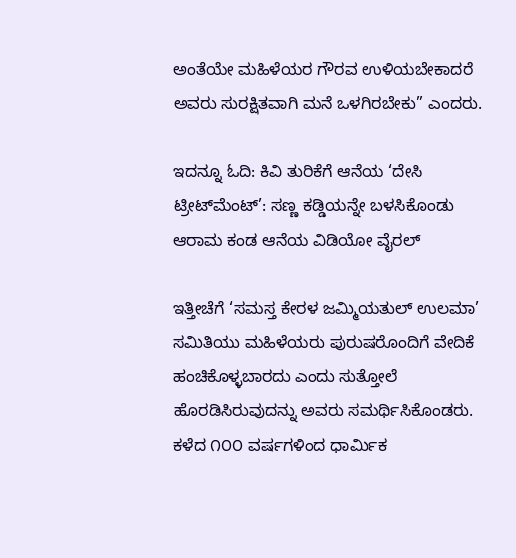ಅಂತೆಯೇ ಮಹಿಳೆಯರ ಗೌರವ ಉಳಿಯಬೇಕಾದರೆ ಅವರು ಸುರಕ್ಷಿತವಾಗಿ ಮನೆ ಒಳಗಿರಬೇಕು” ಎಂದರು.

ಇದನ್ನೂ ಓದಿ: ಕಿವಿ ತುರಿಕೆಗೆ ಆನೆಯ ‘ದೇಸಿ ಟ್ರೀಟ್‌ಮೆಂಟ್’: ಸಣ್ಣ ಕಡ್ಡಿಯನ್ನೇ ಬಳಸಿಕೊಂಡು ಆರಾಮ ಕಂಡ ಆನೆಯ ವಿಡಿಯೋ ವೈರಲ್

ಇತ್ತೀಚೆಗೆ ‘ಸಮಸ್ತ ಕೇರಳ ಜಮ್ಮಿಯತುಲ್ ಉಲಮಾ’ ಸಮಿತಿಯು ಮಹಿಳೆಯರು ಪುರುಷರೊಂದಿಗೆ ವೇದಿಕೆ ಹಂಚಿಕೊಳ್ಳಬಾರದು ಎಂದು ಸುತ್ತೋಲೆ ಹೊರಡಿಸಿರುವುದನ್ನು ಅವರು ಸಮರ್ಥಿಸಿಕೊಂಡರು. ಕಳೆದ ೧೦೦ ವರ್ಷಗಳಿಂದ ಧಾರ್ಮಿಕ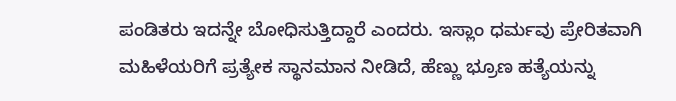ಪಂಡಿತರು ಇದನ್ನೇ ಬೋಧಿಸುತ್ತಿದ್ದಾರೆ ಎಂದರು. ಇಸ್ಲಾಂ ಧರ್ಮವು ಪ್ರೇರಿತವಾಗಿ ಮಹಿಳೆಯರಿಗೆ ಪ್ರತ್ಯೇಕ ಸ್ಥಾನಮಾನ ನೀಡಿದೆ, ಹೆಣ್ಣು ಭ್ರೂಣ ಹತ್ಯೆಯನ್ನು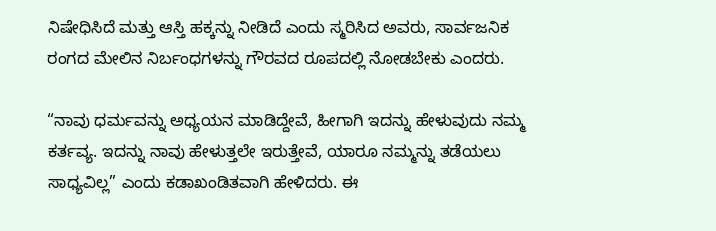ನಿಷೇಧಿಸಿದೆ ಮತ್ತು ಆಸ್ತಿ ಹಕ್ಕನ್ನು ನೀಡಿದೆ ಎಂದು ಸ್ಮರಿಸಿದ ಅವರು, ಸಾರ್ವಜನಿಕ ರಂಗದ ಮೇಲಿನ ನಿರ್ಬಂಧಗಳನ್ನು ಗೌರವದ ರೂಪದಲ್ಲಿ ನೋಡಬೇಕು ಎಂದರು.

“ನಾವು ಧರ್ಮವನ್ನು ಅಧ್ಯಯನ ಮಾಡಿದ್ದೇವೆ, ಹೀಗಾಗಿ ಇದನ್ನು ಹೇಳುವುದು ನಮ್ಮ ಕರ್ತವ್ಯ. ಇದನ್ನು ನಾವು ಹೇಳುತ್ತಲೇ ಇರುತ್ತೇವೆ, ಯಾರೂ ನಮ್ಮನ್ನು ತಡೆಯಲು ಸಾಧ್ಯವಿಲ್ಲ” ಎಂದು ಕಡಾಖಂಡಿತವಾಗಿ ಹೇಳಿದರು. ಈ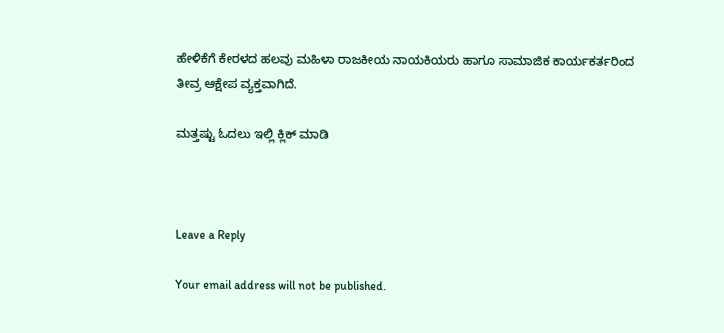ಹೇಳಿಕೆಗೆ ಕೇರಳದ ಹಲವು ಮಹಿಳಾ ರಾಜಕೀಯ ನಾಯಕಿಯರು ಹಾಗೂ ಸಾಮಾಜಿಕ ಕಾರ್ಯಕರ್ತರಿಂದ ತೀವ್ರ ಆಕ್ಷೇಪ ವ್ಯಕ್ತವಾಗಿದೆ.

ಮತ್ತಷ್ಟು ಓದಲು ಇಲ್ಲಿ ಕ್ಲಿಕ್ ಮಾಡಿ



Leave a Reply

Your email address will not be published.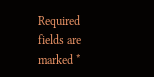Required fields are marked *